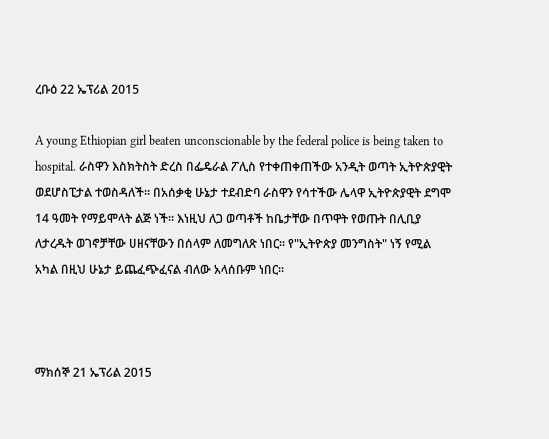ረቡዕ 22 ኤፕሪል 2015

A young Ethiopian girl beaten unconscionable by the federal police is being taken to hospital. ራስዋን እስክትስት ድረስ በፌዴራል ፖሊስ የተቀጠቀጠችው አንዲት ወጣት ኢትዮጵያዊት ወደሆስፒታል ተወስዳለች። በአሰቃቂ ሁኔታ ተደብድባ ራስዋን የሳተችው ሌላዋ ኢትዮጵያዊት ደግሞ 14 ዓመት የማይሞላት ልጅ ነች። እነዚህ ለጋ ወጣቶች ከቤታቸው በጥዋት የወጡት በሊቢያ ለታረዱት ወገኖቻቸው ሀዘናቸውን በሰላም ለመግለጽ ነበር። የ"ኢትዮጵያ መንግስት" ነኝ የሚል አካል በዚህ ሁኔታ ይጨፈጭፈናል ብለው አላሰቡም ነበር።



ማክሰኞ 21 ኤፕሪል 2015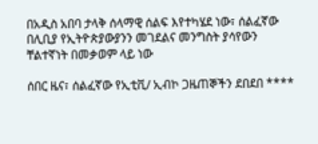በአዲስ አበባ ታላቅ ሰላማዊ ሰልፍ እየተካሄደ ነው፣ ሰልፈኛው በሊቢያ የኢትዮጵያውያንን መገደልና መንግስት ያሳየውን ቸልተኛነት በመቃወም ላይ ነው

ሰበር ዜና፣ ሰልፈኛው የኢቲቪ/ ኢብኮ ጋዜጠኞችን ደበደበ ****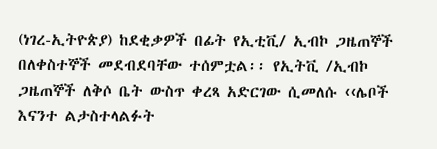(ነገረ-ኢትዮጵያ) ከደቂቃዎች በፊት የኢቲቪ/ ኢብኮ ጋዜጠኞች በለቀስተኞች መደብደባቸው ተሰምቷል፡፡ የኢትቪ /ኢብኮ ጋዜጠኞች ለቅሶ ቤት ውስጥ ቀረጻ አድርገው ሲመለሱ ‹‹ሌቦች እናንተ ልታስተላልፉት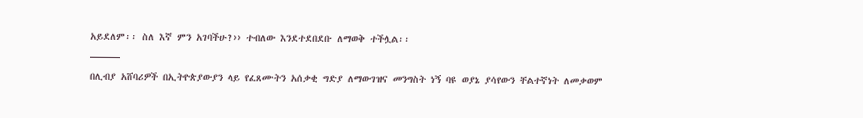አይደለም፡፡ ስለ እኛ ምን አገባችሁ?›› ተብለው እንደተደበደቡ ለማወቅ ተችሏል፡፡
———
በሊብያ አሸባሪዎች በኢትዮጵያውያን ላይ የፈጸሙትን አሰቃቂ ግድያ ለማውገዝና መንግስት ነኝ ባዩ ወያኔ ያሳየውን ቸልተኛነት ለመቃወም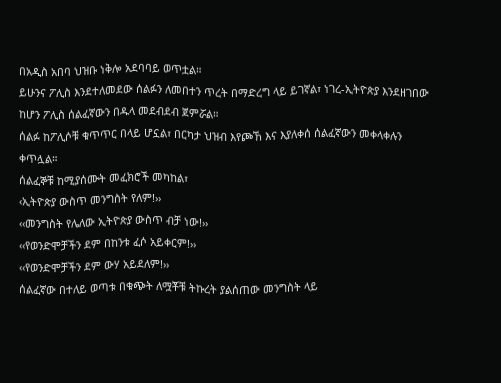በአዲስ አበባ ህዝቡ ነቅሎ አደባባይ ወጥቷል።
ይሁንና ፖሊስ እንደተለመደው ሰልፉን ለመበተን ጥረት በማድረግ ላይ ይገኛል፣ ነገረ-ኢትዮጵያ እንደዘገበው ከሆን ፖሊስ ሰልፈኛውን በዱላ መደብደብ ጀምሯል።
ሰልፉ ከፖሊሶቹ ቁጥጥር በላይ ሆኗል፣ በርካታ ህዝብ እየጮኸ እና እያለቀሰ ሰልፈኛውን መቀላቀሉን ቀጥሏል።
ሰልፈኞቹ ከሚያሰሙት መፈክሮች መካከል፣
‹ኢትዮጵያ ውስጥ መንግስት የለም!››
‹‹መንግስት የሌለው ኢትዮጵያ ውስጥ ብቻ ነው!››
‹‹የወንድሞቻችን ደም በከንቱ ፈሶ አይቀርም!››
‹‹የወንድሞቻችን ደም ውሃ አይደለም!››
ሰልፈኛው በተለይ ወጣቱ በቁጭት ለሟቾቹ ትኩረት ያልሰጠው መንግስት ላይ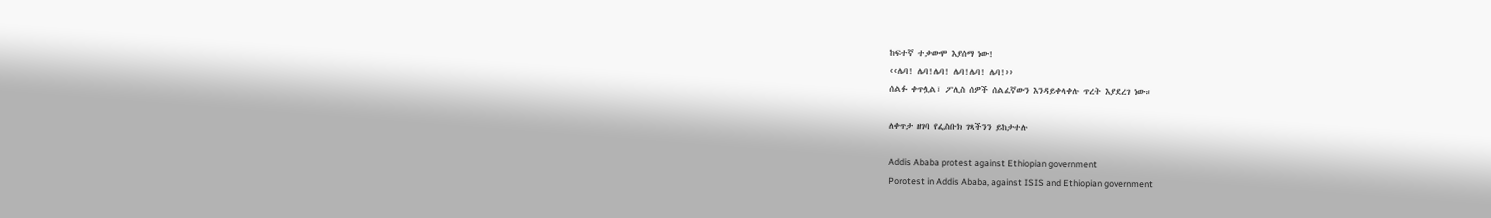ከፍተኛ ተቃውሞ እያሰማ ነው!
‹‹ሌባ! ሌባ!ሌባ! ሌባ!ሌባ! ሌባ!››
ሰልፉ ቀጥሏል፣ ፖሊስ ሰዎች ሰልፈኛውን እንዳይቀላቀሉ ጥረት እያደረገ ነው።

ለቀጥታ ዘገባ የፌስቡክ ገጻችንን ይከታተሉ

Addis Ababa protest against Ethiopian government
Porotest in Addis Ababa, against ISIS and Ethiopian government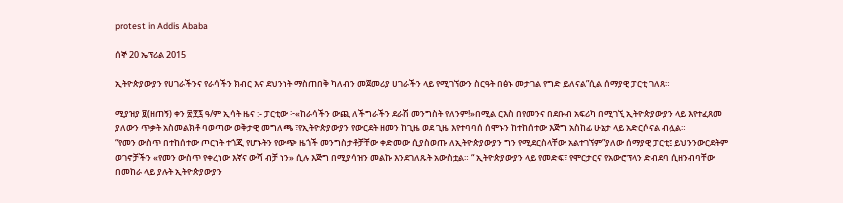protest in Addis Ababa

ሰኞ 20 ኤፕሪል 2015

ኢትዮጵያውያን የሀገራችንና የራሳችን ክብር እና ደህንነት ማስጠበቅ ካለብን መጀመሪያ ሀገራችን ላይ የሚገኘውን ስርዓት በፅኑ መታገል የግድ ይለናል”ሲል ሰማያዊ ፓርቲ ገለጸ።

ሚያዝያ ፱(ዘጠኝ) ቀን ፳፻፯ ዓ/ም ኢሳት ዜና :- ፓርቲው ፦«ከራሳችን ውጪ ለችግራችን ደራሽ መንግስት የለንም!»በሚል ርእስ በየመንና በደቡብ አፍሪካ በሚገኚ ኢትዮጵያውያን ላይ እየተፈጸመ ያለውን ጥቃት አስመልክቶ ባወጣው ወቅታዊ መግለጫ ፣የኢትዮጵያውያን የውርደት ዘመን ከጊዜ ወደ ጊዜ እየተባባሰ ሰሞኑን ከተከሰተው እጅግ አስከፊ ሁኔታ ላይ አድርሶናል ብሏል።
“የመን ውስጥ በተከሰተው ጦርነት ተጎጂ የሆኑትን የውጭ ዜጎች መንግስታቶቻቸው ቀድመው ሲያስወጡ ለኢትዮጵያውያን ግን የሚደርስላቸው አልተገኘም”ያለው ሰማያዊ ፓርቲ፤ ይህንንውርደትም ወገኖቻችን «የመን ውስጥ የቀረነው እኛና ውሻ ብቻ ነን» ሲሉ እጅግ በሚያሳዝን መልኩ እንደገለጹት አውስቷል። “ ኢትዮጵያውያን ላይ የመድፍ፣ የሞርታርና የአውሮፕላን ድብደባ ሲዘንብባቸው በመከራ ላይ ያሉት ኢትዮጵያውያን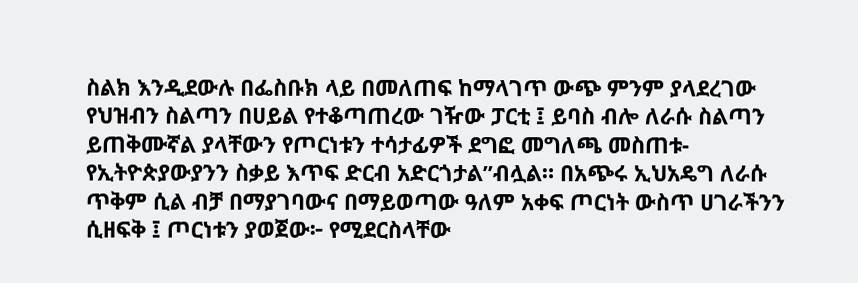ስልክ እንዲደውሉ በፌስቡክ ላይ በመለጠፍ ከማላገጥ ውጭ ምንም ያላደረገው የህዝብን ስልጣን በሀይል የተቆጣጠረው ገዥው ፓርቲ ፤ ይባስ ብሎ ለራሱ ስልጣን ይጠቅሙኛል ያላቸውን የጦርነቱን ተሳታፊዎች ደግፎ መግለጫ መስጠቱ- የኢትዮጵያውያንን ስቃይ እጥፍ ድርብ አድርጎታል”ብሏል። በአጭሩ ኢህአዴግ ለራሱ ጥቅም ሲል ብቻ በማያገባውና በማይወጣው ዓለም አቀፍ ጦርነት ውስጥ ሀገራችንን ሲዘፍቅ ፤ ጦርነቱን ያወጀው፦ የሚደርስላቸው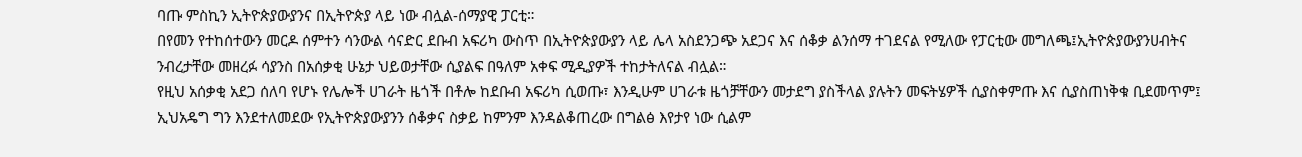ባጡ ምስኪን ኢትዮጵያውያንና በኢትዮጵያ ላይ ነው ብሏል-ሰማያዊ ፓርቲ።
በየመን የተከሰተውን መርዶ ሰምተን ሳንውል ሳናድር ደቡብ አፍሪካ ውስጥ በኢትዮጵያውያን ላይ ሌላ አስደንጋጭ አደጋና እና ሰቆቃ ልንሰማ ተገደናል የሚለው የፓርቲው መግለጫ፤ኢትዮጵያውያንሀብትና ንብረታቸው መዘረፉ ሳያንስ በአሰቃቂ ሁኔታ ህይወታቸው ሲያልፍ በዓለም አቀፍ ሚዲያዎች ተከታትለናል ብሏል።
የዚህ አሰቃቂ አደጋ ሰለባ የሆኑ የሌሎች ሀገራት ዜጎች በቶሎ ከደቡብ አፍሪካ ሲወጡ፣ እንዲሁም ሀገራቱ ዜጎቻቸውን መታደግ ያስችላል ያሉትን መፍትሄዎች ሲያስቀምጡ እና ሲያስጠነቅቁ ቢደመጥም፤ ኢህአዴግ ግን እንደተለመደው የኢትዮጵያውያንን ሰቆቃና ስቃይ ከምንም እንዳልቆጠረው በግልፅ እየታየ ነው ሲልም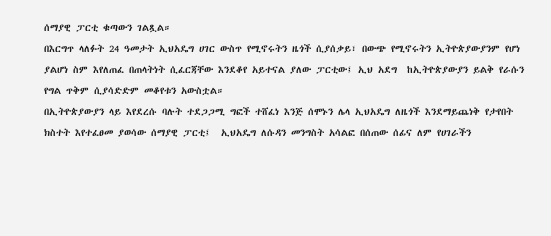ሰማያዊ ፓርቲ ቁጣውን ገልጿል።
በእርግጥ ላለፉት 24 ዓመታት ኢህአዴግ ሀገር ውስጥ የሚኖሩትን ዜጎች ሲያሰቃይ፣ በውጭ የሚኖሩትን ኢትዮጵያውያንም የሆነ ያልሆነ ስም እየለጠፈ በጠላትነት ሲፈርጃቸው እንደቆየ አይተናል ያለው ፓርቲው፤ ኢህ አደግ  ከኢትዮጵያውያን ይልቅ የራሱን የግል ጥቅም ሲያሳድድም መቆየቱን አውስቷል።
በኢትዮጵያውያን ላይ እየደረሱ ባሉት ተደጋጋሚ ግፎች ተሸፈነ እንጅ ሰሞኑን ሌላ ኢህአዴግ ለዜጎች እንደማይጨነቅ የታየበት ክስተት እየተፈፀመ ያወሳው ሰማያዊ ፓርቲ፤  ኢህአዴግ ለሱዳን መንግስት አሳልፎ በሰጠው ሰፊና ለም የሀገራችን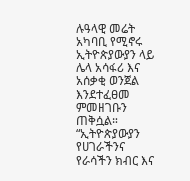ሉዓላዊ መሬት አካባቢ የሚኖሩ ኢትዮጵያውያን ላይ ሌላ አሳፋሪ እና አሰቃቂ ወንጀል እንደተፈፀመ ምመዘገቡን ጠቅሷል። “ኢትዮጵያውያን የሀገራችንና የራሳችን ክብር እና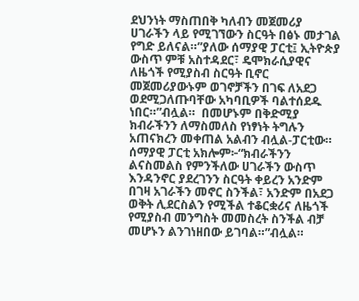ደህንነት ማስጠበቅ ካለብን መጀመሪያ ሀገራችን ላይ የሚገኘውን ስርዓት በፅኑ መታገል የግድ ይለናል።”ያለው ሰማያዊ ፓርቲ፤ ኢትዮጵያ ውስጥ ምቹ አስተዳደር፣ ዴሞክራሲያዊና ለዜጎች የሚያስብ ስርዓት ቢኖር መጀመሪያውኑም ወገኖቻችን በገፍ ለአደጋ ወደሚጋለጡባቸው አካባቢዎች ባልተሰደዱ ነበር።”ብሏል።  በመሆኑም በቅድሚያ ክብራችንን ለማስመለስ የነፃነት ትግሉን አጠናክረን መቀጠል አልብን ብሏል-ፓርቲው። ሰማያዊ ፓርቲ አክሎም፦“ክብራችንን ልናስመልስ የምንችለው ሀገራችን ውስጥ እንዳንኖር ያደረገንን ስርዓት ቀይረን አንድም በገዛ አገራችን መኖር ስንችል፣ አንድም በአደጋ ወቅት ሊደርስልን የሚችል ተቆርቋሪና ለዜጎች የሚያስብ መንግስት መመስረት ስንችል ብቻ መሆኑን ልንገነዘበው ይገባል።”ብሏል።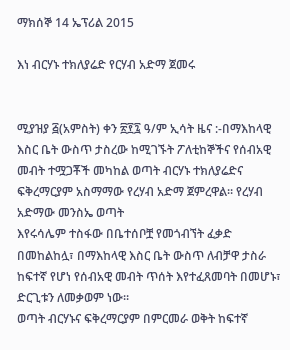ማክሰኞ 14 ኤፕሪል 2015

እነ ብርሃኑ ተክለያሬድ የርሃብ አድማ ጀመሩ


ሚያዝያ ፭(አምስት) ቀን ፳፻፯ ዓ/ም ኢሳት ዜና :-በማእከላዊ እስር ቤት ውስጥ ታስረው ከሚገኙት ፖለቲከኞችና የሰብአዊ መብት ተሟጋቾች መካከል ወጣት ብርሃኑ ተክለያሬድና ፍቅረማርያም አስማማው የረሃብ አድማ ጀምረዋል። የረሃብ አድማው መንስኤ ወጣት
እየሩሳሌም ተስፋው በቤተሰቦቿ የመጎብኘት ፈቃድ በመከልከሏ፣ በማእከላዊ እስር ቤት ውስጥ ለብቻዋ ታስራ ከፍተኛ የሆነ የሰብአዊ መብት ጥሰት እየተፈጸመባት በመሆኑ፣ ድርጊቱን ለመቃወም ነው።
ወጣት ብርሃኑና ፍቅረማርያም በምርመራ ወቅት ከፍተኛ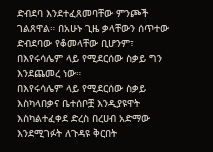ድብደባ እንደተፈጸመባቸው ምንጮች ገልጸዋል። በአሁኑ ጊዜ ቃላቸውን ሰጥተው ድብደባው የቆመላቸው ቢሆንም፣ በእየሩሳሌም ላይ የሚደርሰው ስቃይ ግን እንደጨመረ ነው።
በእየሩሳሌም ላይ የሚደርሰው ስቃይ እስካላበቃና ቤተሰቦቿ እንዲያዩዋት እስካልተፈቀደ ድረስ በረሀብ አድማው እንደሚገፉት ለጉዳዩ ቅርበት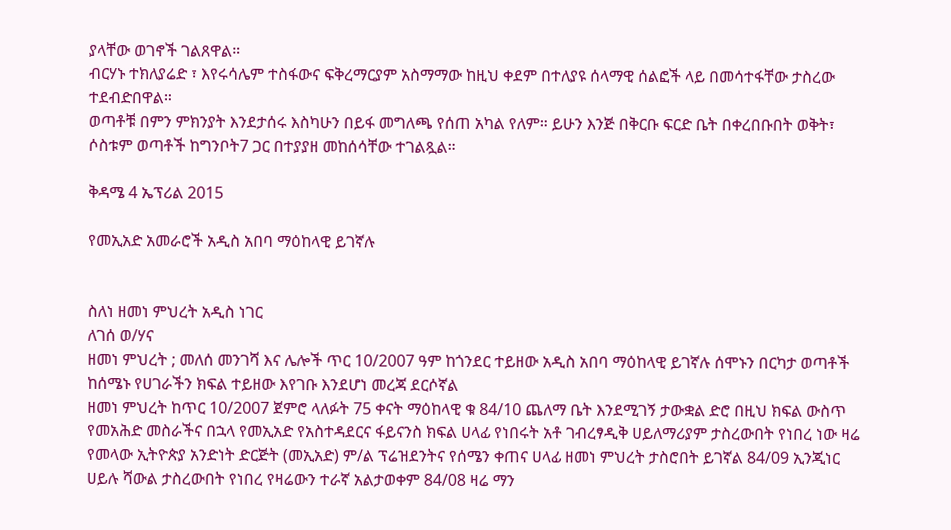ያላቸው ወገኖች ገልጸዋል።
ብርሃኑ ተክለያሬድ ፣ እየሩሳሌም ተስፋውና ፍቅረማርያም አስማማው ከዚህ ቀደም በተለያዩ ሰላማዊ ሰልፎች ላይ በመሳተፋቸው ታስረው ተደብድበዋል።
ወጣቶቹ በምን ምክንያት እንደታሰሩ እስካሁን በይፋ መግለጫ የሰጠ አካል የለም። ይሁን እንጅ በቅርቡ ፍርድ ቤት በቀረበቡበት ወቅት፣ ሶስቱም ወጣቶች ከግንቦት7 ጋር በተያያዘ መከሰሳቸው ተገልጿል።

ቅዳሜ 4 ኤፕሪል 2015

የመኢአድ አመራሮች አዲስ አበባ ማዕከላዊ ይገኛሉ


ስለነ ዘመነ ምህረት አዲስ ነገር
ለገሰ ወ/ሃና
ዘመነ ምህረት ; መለሰ መንገሻ እና ሌሎች ጥር 10/2007 ዓም ከጎንደር ተይዘው አዲስ አበባ ማዕከላዊ ይገኛሉ ሰሞኑን በርካታ ወጣቶች ከሰሜኑ የሀገራችን ክፍል ተይዘው እየገቡ እንደሆነ መረጃ ደርሶኛል
ዘመነ ምህረት ከጥር 10/2007 ጀምሮ ላለፉት 75 ቀናት ማዕከላዊ ቁ 84/10 ጨለማ ቤት እንደሚገኝ ታውቋል ድሮ በዚህ ክፍል ውስጥ የመአሕድ መስራችና በኋላ የመኢአድ የአስተዳደርና ፋይናንስ ክፍል ሀላፊ የነበሩት አቶ ገብረፃዲቅ ሀይለማሪያም ታስረውበት የነበረ ነው ዛሬ የመላው ኢትዮጵያ አንድነት ድርጅት (መኢአድ) ም/ል ፕሬዝደንትና የሰሜን ቀጠና ሀላፊ ዘመነ ምህረት ታስሮበት ይገኛል 84/09 ኢንጂነር ሀይሉ ሻውል ታስረውበት የነበረ የዛሬውን ተራኛ አልታወቀም 84/08 ዛሬ ማን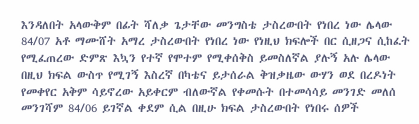እንዳለበት አላውቅም በፊት ሻለቃ ጌታቸው መንግስቴ ታስረውበት የነበረ ነው ሌላው 84/07 አቶ ማሙሸት አማረ ታስረውበት የነበረ ነው የነዚህ ክፍሎች በር ሲዘጋና ሲከፈት የሚፈጠረው ድምጽ እኳን የተኛ የሞተም የሚቀሰቅስ ይመስለኛል ያሉኝ አሉ ሌላው በዚህ ክፍል ውስጥ የሚገኝ እስረኛ በካቴና ይታሰራል ቅዝቃዜው ውሃን ወደ በረዶነት የመቀየር አቅም ሳይኖረው አይቀርም ብለውኛል የቀመሱት በተመሳሳይ መንገድ መለሰ መንገሻም 84/06 ይገኛል ቀደም ሲል በዚሁ ክፍል ታስረውበት የነበሩ ሰዎች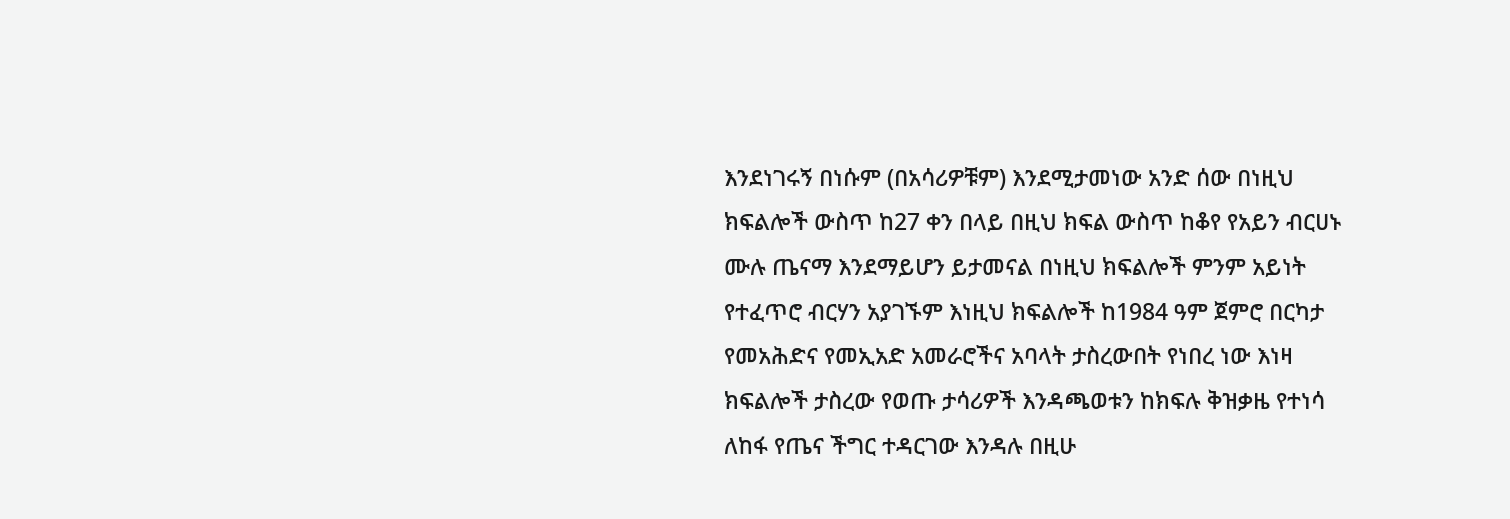እንደነገሩኝ በነሱም (በአሳሪዎቹም) እንደሚታመነው አንድ ሰው በነዚህ ክፍልሎች ውስጥ ከ27 ቀን በላይ በዚህ ክፍል ውስጥ ከቆየ የአይን ብርሀኑ ሙሉ ጤናማ እንደማይሆን ይታመናል በነዚህ ክፍልሎች ምንም አይነት የተፈጥሮ ብርሃን አያገኙም እነዚህ ክፍልሎች ከ1984 ዓም ጀምሮ በርካታ የመአሕድና የመኢአድ አመራሮችና አባላት ታስረውበት የነበረ ነው እነዛ ክፍልሎች ታስረው የወጡ ታሳሪዎች እንዳጫወቱን ከክፍሉ ቅዝቃዜ የተነሳ ለከፋ የጤና ችግር ተዳርገው እንዳሉ በዚሁ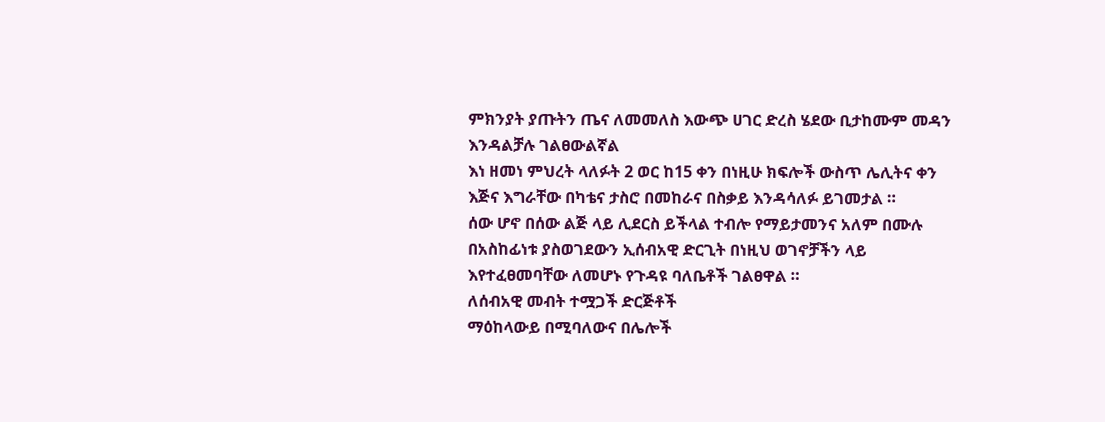ምክንያት ያጡትን ጤና ለመመለስ እውጭ ሀገር ድረስ ሄደው ቢታከሙም መዳን እንዳልቻሉ ገልፀውልኛል
እነ ዘመነ ምህረት ላለፉት 2 ወር ከ15 ቀን በነዚሁ ክፍሎች ውስጥ ሌሊትና ቀን እጅና እግራቸው በካቴና ታስሮ በመከራና በስቃይ እንዳሳለፉ ይገመታል ።
ሰው ሆኖ በሰው ልጅ ላይ ሊደርስ ይችላል ተብሎ የማይታመንና አለም በሙሉ በአስከፊነቱ ያስወገደውን ኢሰብአዊ ድርጊት በነዚህ ወገኖቻችን ላይ እየተፈፀመባቸው ለመሆኑ የጉዳዩ ባለቤቶች ገልፀዋል ።
ለሰብአዊ መብት ተሟጋች ድርጅቶች
ማዕከላውይ በሚባለውና በሌሎች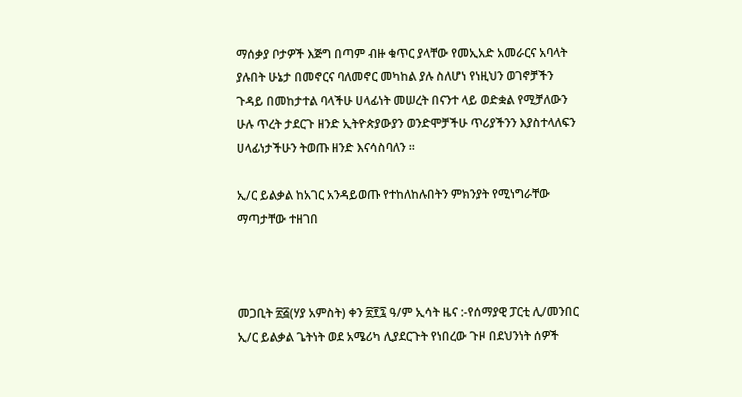ማሰቃያ ቦታዎች እጅግ በጣም ብዙ ቁጥር ያላቸው የመኢአድ አመራርና አባላት ያሉበት ሁኔታ በመኖርና ባለመኖር መካከል ያሉ ስለሆነ የነዚህን ወገኖቻችን ጉዳይ በመከታተል ባላችሁ ሀላፊነት መሠረት በናንተ ላይ ወድቋል የሚቻለውን ሁሉ ጥረት ታደርጉ ዘንድ ኢትዮጵያውያን ወንድሞቻችሁ ጥሪያችንን እያስተላለፍን ሀላፊነታችሁን ትወጡ ዘንድ እናሳስባለን ።

ኢ/ር ይልቃል ከአገር አንዳይወጡ የተከለከሉበትን ምክንያት የሚነግራቸው ማጣታቸው ተዘገበ



መጋቢት ፳፭(ሃያ አምስት) ቀን ፳፻፯ ዓ/ም ኢሳት ዜና :-የሰማያዊ ፓርቲ ሊ/መንበር ኢ/ር ይልቃል ጌትነት ወደ አሜሪካ ሊያደርጉት የነበረው ጉዞ በደህንነት ሰዎች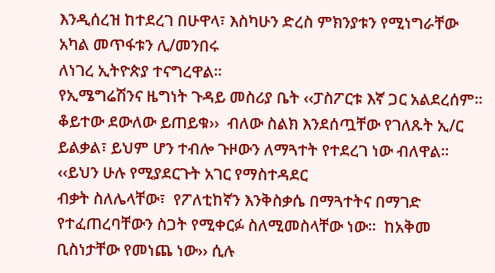እንዲሰረዝ ከተደረገ በሁዋላ፣ እስካሁን ድረስ ምክንያቱን የሚነግራቸው አካል መጥፋቱን ሊ/መንበሩ
ለነገረ ኢትዮጵያ ተናግረዋል።
የኢሜግሬሽንና ዜግነት ጉዳይ መስሪያ ቤት ‹‹ፓስፖርቱ እኛ ጋር አልደረሰም፡፡ ቆይተው ደውለው ይጠይቁ››  ብለው ስልክ እንደሰጧቸው የገለጹት ኢ/ር ይልቃል፣ ይህም ሆን ተብሎ ጉዞውን ለማጓተት የተደረገ ነው ብለዋል፡፡ ‹‹ይህን ሁሉ የሚያደርጉት አገር የማስተዳደር
ብቃት ስለሌላቸው፣  የፖለቲከኛን እንቅስቃሴ በማጓተትና በማገድ የተፈጠረባቸውን ስጋት የሚቀርፉ ስለሚመስላቸው ነው፡፡  ከአቅመ ቢስነታቸው የመነጨ ነው›› ሲሉ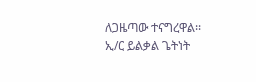ለጋዜጣው ተናግረዋል፡፡
ኢ/ር ይልቃል ጌትነት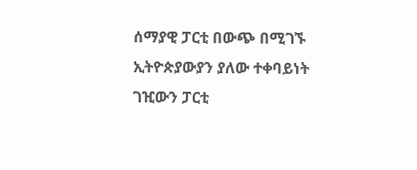ሰማያዊ ፓርቲ በውጭ በሚገኙ ኢትዮጵያውያን ያለው ተቀባይነት ገዢውን ፓርቲ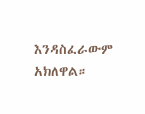እንዳስፈራውም አክለዋል።